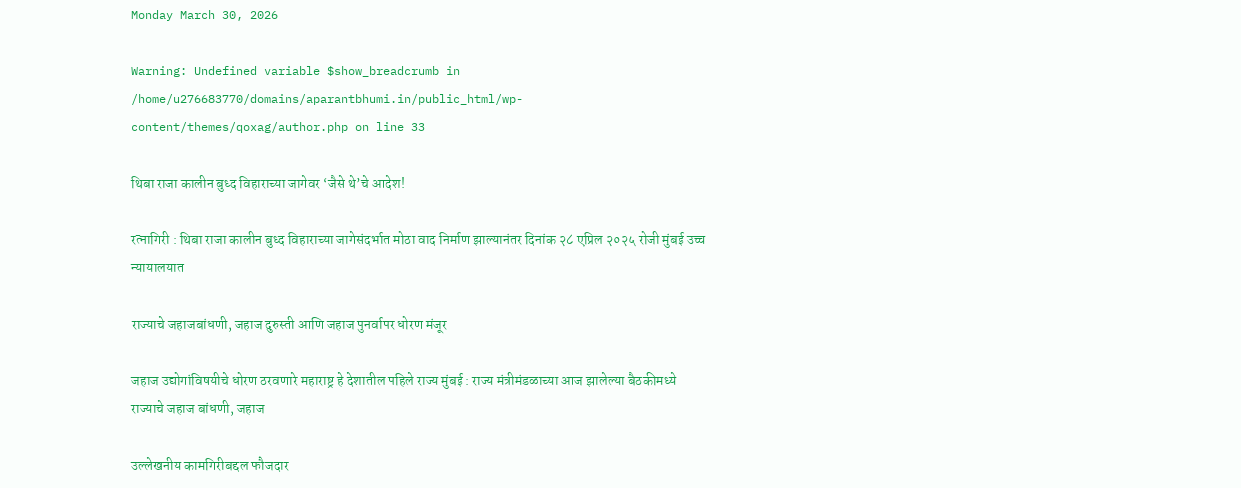Monday March 30, 2026

Warning: Undefined variable $show_breadcrumb in /home/u276683770/domains/aparantbhumi.in/public_html/wp-content/themes/qoxag/author.php on line 33

थिबा राजा कालीन बुध्द विहाराच्या जागेवर ‘जैसे थे’चे आदेश!

रत्नागिरी : थिबा राजा कालीन बुध्द विहाराच्या जागेसंदर्भात मोठा वाद निर्माण झाल्यानंतर दिनांक २८ एप्रिल २०२५ रोजी मुंबई उच्च न्यायालयात

राज्याचे जहाजबांधणी, जहाज दुरुस्ती आणि जहाज पुनर्वापर धोरण मंजूर

जहाज उद्योगांविषयीचे धोरण ठरवणारे महाराष्ट्र हे देशातील पहिले राज्य मुंबई : राज्य मंत्रीमंडळाच्या आज झालेल्या बैठकीमध्ये राज्याचे जहाज बांधणी, जहाज

उल्लेखनीय कामगिरीबद्दल फौजदार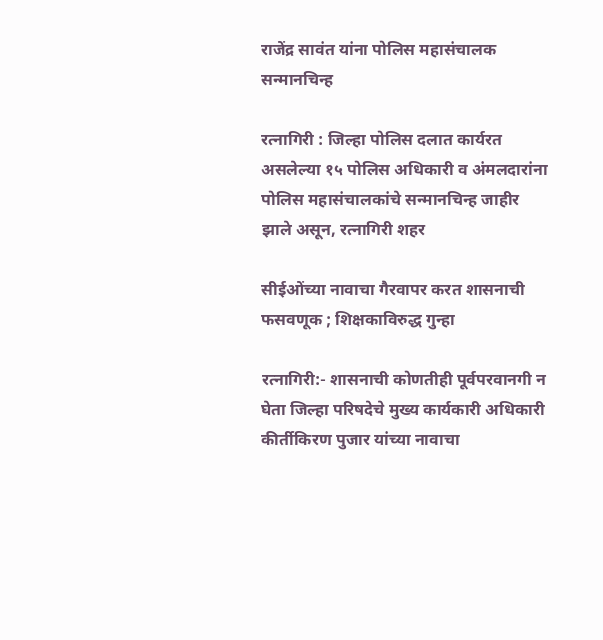राजेंद्र सावंत यांना पोलिस महासंचालक सन्मानचिन्ह

रत्नागिरी : जिल्हा पोलिस दलात कार्यरत असलेल्या १५ पोलिस अधिकारी व अंमलदारांना पोलिस महासंचालकांचे सन्मानचिन्ह जाहीर झाले असून, रत्नागिरी शहर

सीईओंच्या नावाचा गैरवापर करत शासनाची फसवणूक ; शिक्षकाविरुद्ध गुन्हा

रत्नागिरी:- शासनाची कोणतीही पूर्वपरवानगी न घेता जिल्हा परिषदेचे मुख्य कार्यकारी अधिकारी कीर्तीकिरण पुजार यांच्या नावाचा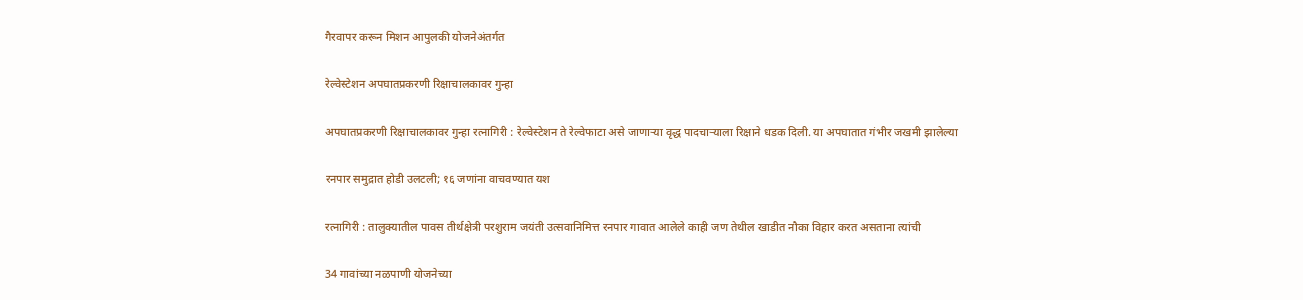गैरवापर करून मिशन आपुलकी योजनेअंतर्गत

रेल्वेस्टेशन अपघातप्रकरणी रिक्षाचालकावर गुन्हा

अपघातप्रकरणी रिक्षाचालकावर गुन्हा रत्नागिरी : रेल्वेस्टेशन ते रेल्वेफाटा असे जाणाऱ्या वृद्ध पादचाऱ्याला रिक्षाने धडक दिली. या अपघातात गंभीर जखमी झालेल्या

रनपार समुद्रात होडी उलटली; १६ जणांना वाचवण्यात यश

रत्नागिरी : तालुक्यातील पावस तीर्थक्षेत्री परशुराम जयंती उत्सवानिमित्त रनपार गावात आलेले काही जण तेथील खाडीत नौका विहार करत असताना त्यांची

34 गावांच्या नळपाणी योजनेच्या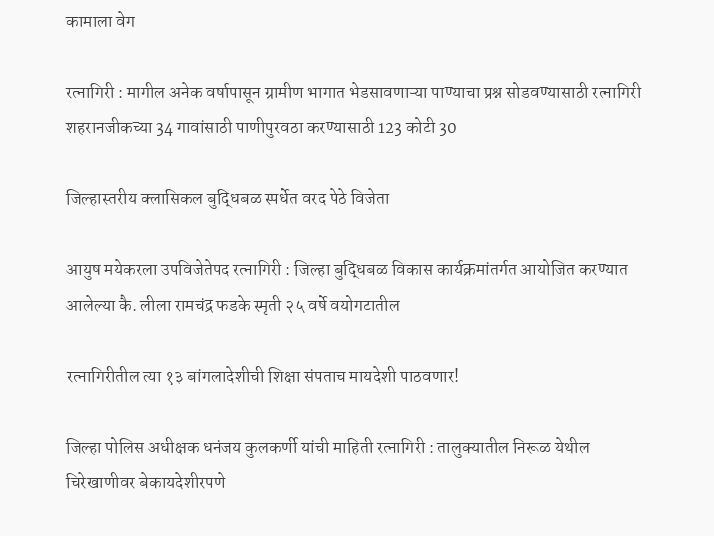कामाला वेग

रत्नागिरी : मागील अनेक वर्षापासून ग्रामीण भागात भेडसावणाऱ्या पाण्याचा प्रश्न सोडवण्यासाठी रत्नागिरी शहरानजीकच्या 34 गावांसाठी पाणीपुरवठा करण्यासाठी 123 कोटी 30

जिल्हास्तरीय क्लासिकल बुद्धिबळ स्पर्धेत वरद पेठे विजेता

आयुष मयेकरला उपविजेतेपद रत्नागिरी : जिल्हा बुद्धिबळ विकास कार्यक्रमांतर्गत आयोजित करण्यात आलेल्या कै. लीला रामचंद्र फडके स्मृती २५ वर्षे वयोगटातील

रत्नागिरीतील त्या १३ बांगलादेशीची शिक्षा संपताच मायदेशी पाठवणार!

जिल्हा पोलिस अधीक्षक धनंजय कुलकर्णी यांची माहिती रत्नागिरी : तालुक्यातील निरूळ येथील चिरेखाणीवर बेकायदेशीरपणे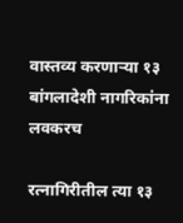वास्तव्य करणाऱ्या १३ बांगलादेशी नागरिकांना लवकरच

रत्नागिरीतील त्या १३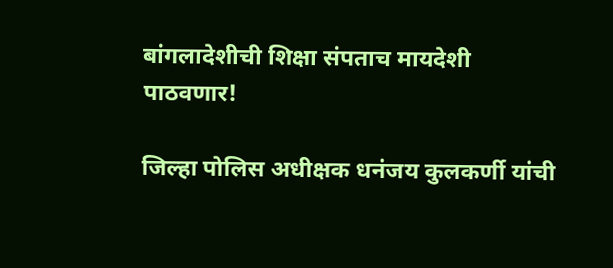बांगलादेशीची शिक्षा संपताच मायदेशी पाठवणार!

जिल्हा पोलिस अधीक्षक धनंजय कुलकर्णी यांची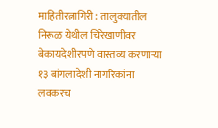माहितीरत्नागिरी : तालुक्यातील निरूळ येथील चिरेखाणीवर बेकायदेशीरपणे वास्तव्य करणाऱ्या १३ बांगलादेशी नागरिकांना लवकरच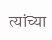त्यांच्या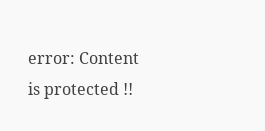error: Content is protected !!